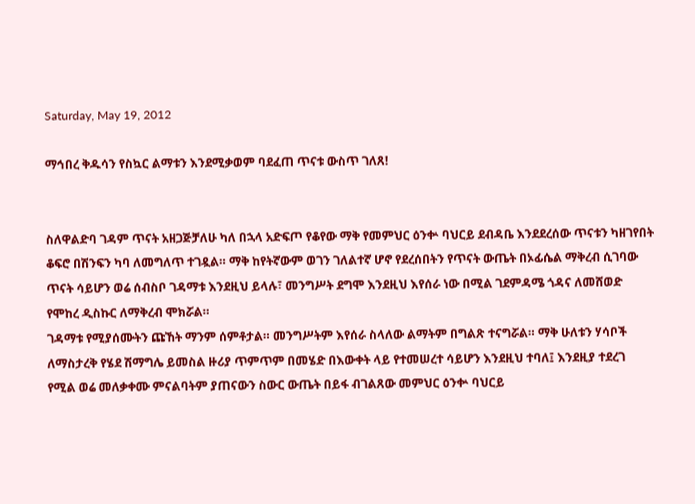Saturday, May 19, 2012

ማኅበረ ቅዱሳን የስኳር ልማቱን እንደሚቃወም ባደፈጠ ጥናቱ ውስጥ ገለጸ!


ስለዋልድባ ገዳም ጥናት አዘጋጅቻለሁ ካለ በኋላ አድፍጦ የቆየው ማቅ የመምህር ዕንቍ ባህርይ ደብዳቤ እንደደረሰው ጥናቱን ካዘገየበት ቆፍሮ በሽንፍን ካባ ለመግለጥ ተገዷል። ማቅ ከየትኛውም ወገን ገለልተኛ ሆኖ የደረሰበትን የጥናት ውጤት በኦፊሴል ማቅረብ ሲገባው  ጥናት ሳይሆን ወሬ ሰብስቦ ገዳማቱ እንደዚህ ይላሉ፣ መንግሥት ደግሞ እንደዚህ እየሰራ ነው በሚል ገደምዳሜ ጎዳና ለመሸወድ የሞከረ ዲስኩር ለማቅረብ ሞክሯል።
ገዳማቱ የሚያሰሙትን ጩኸት ማንም ሰምቶታል። መንግሥትም እየሰራ ስላለው ልማትም በግልጽ ተናግሯል። ማቅ ሁለቱን ሃሳቦች ለማስታረቅ የሄደ ሽማግሌ ይመስል ዙሪያ ጥምጥም በመሄድ በእውቀት ላይ የተመሠረተ ሳይሆን እንደዚህ ተባለ፤ እንደዚያ ተደረገ የሚል ወሬ መለቃቀሙ ምናልባትም ያጠናውን ስውር ውጤት በይፋ ብገልጸው መምህር ዕንቍ ባህርይ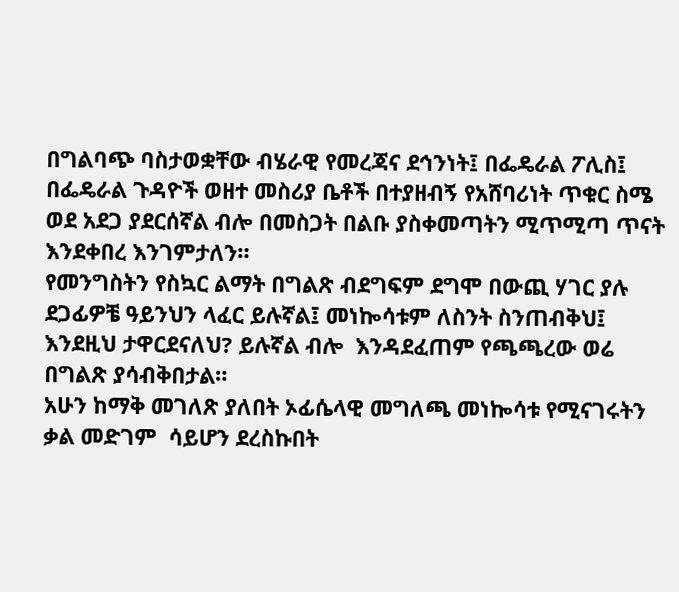በግልባጭ ባስታወቋቸው ብሄራዊ የመረጃና ደኅንነት፤ በፌዴራል ፖሊስ፤ በፌዴራል ጉዳዮች ወዘተ መስሪያ ቤቶች በተያዘብኝ የአሸባሪነት ጥቁር ስሜ  ወደ አደጋ ያደርሰኛል ብሎ በመስጋት በልቡ ያስቀመጣትን ሚጥሚጣ ጥናት እንደቀበረ እንገምታለን።
የመንግስትን የስኳር ልማት በግልጽ ብደግፍም ደግሞ በውጪ ሃገር ያሉ ደጋፊዎቼ ዓይንህን ላፈር ይሉኛል፤ መነኰሳቱም ለስንት ስንጠብቅህ፤ እንደዚህ ታዋርደናለህ? ይሉኛል ብሎ  እንዳደፈጠም የጫጫረው ወሬ በግልጽ ያሳብቅበታል።
አሁን ከማቅ መገለጽ ያለበት ኦፊሴላዊ መግለጫ መነኰሳቱ የሚናገሩትን ቃል መድገም  ሳይሆን ደረስኩበት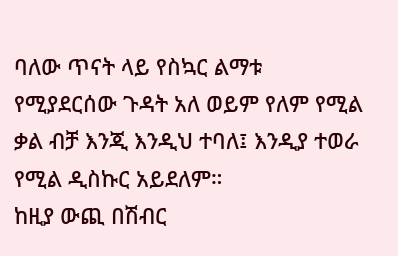ባለው ጥናት ላይ የስኳር ልማቱ የሚያደርሰው ጉዳት አለ ወይም የለም የሚል ቃል ብቻ እንጂ እንዲህ ተባለ፤ እንዲያ ተወራ የሚል ዲስኩር አይደለም።
ከዚያ ውጪ በሽብር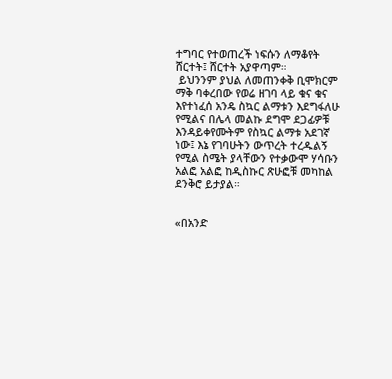ተግባር የተወጠረች ነፍሱን ለማቆየት ሸርተት፤ ሸርተት አያዋጣም።
 ይህንንም ያህል ለመጠንቀቅ ቢሞክርም ማቅ ባቀረበው የወሬ ዘገባ ላይ ቁና ቁና እየተነፈሰ አንዴ ስኳር ልማቱን እደግፋለሁ የሚልና በሌላ መልኩ ደግሞ ደጋፊዎቹ እንዳይቀየሙትም የስኳር ልማቱ አደገኛ ነው፤ እኔ የገባሁትን ውጥረት ተረዱልኝ የሚል ስሜት ያላቸውን የተቃውሞ ሃሳቡን አልፎ አልፎ ከዲስኩር ጽሁፎቹ መካከል ደንቅሮ ይታያል።


«በአንድ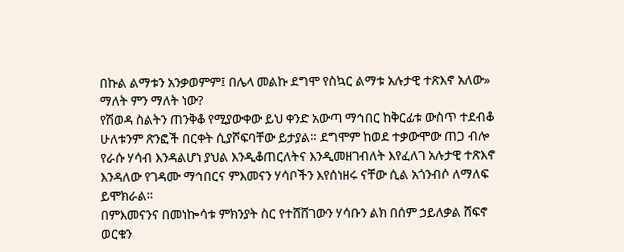በኩል ልማቱን አንቃወምም፤ በሌላ መልኩ ደግሞ የስኳር ልማቱ አሉታዊ ተጽእኖ አለው» ማለት ምን ማለት ነው?
የሽወዳ ስልትን ጠንቅቆ የሚያውቀው ይህ ቀንድ አውጣ ማኅበር ከቅርፊቱ ውስጥ ተደብቆ ሁለቱንም ጽንፎች በርቀት ሲያሾፍባቸው ይታያል። ደግሞም ከወደ ተቃውሞው ጠጋ ብሎ የራሱ ሃሳብ እንዳልሆነ ያህል እንዲቆጠርለትና እንዲመዘገብለት እየፈለገ አሉታዊ ተጽእኖ እንዳለው የገዳሙ ማኅበርና ምእመናን ሃሳቦችን እየሰነዘሩ ናቸው ሲል አጎንብሶ ለማለፍ ይሞክራል።
በምእመናንና በመነኰሳቱ ምክንያት ስር የተሸሸገውን ሃሳቡን ልክ በሰም ኃይለቃል ሸፍኖ ወርቁን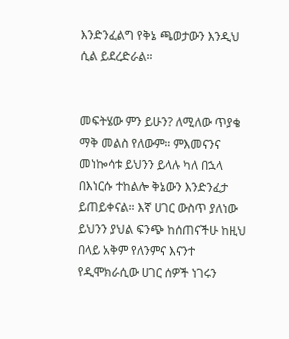እንድንፈልግ የቅኔ ጫወታውን እንዲህ ሲል ይደረድራል።


መፍትሄው ምን ይሁን? ለሚለው ጥያቄ ማቅ መልስ የለውም። ምእመናንና መነኰሳቱ ይህንን ይላሉ ካለ በኋላ በእነርሱ ተከልሎ ቅኔውን እንድንፈታ ይጠይቀናል። እኛ ሀገር ውስጥ ያለነው ይህንን ያህል ፍንጭ ከሰጠናችሁ ከዚህ በላይ አቅም የለንምና እናንተ የዲሞክራሲው ሀገር ሰዎች ነገሩን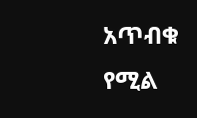አጥብቁ የሚል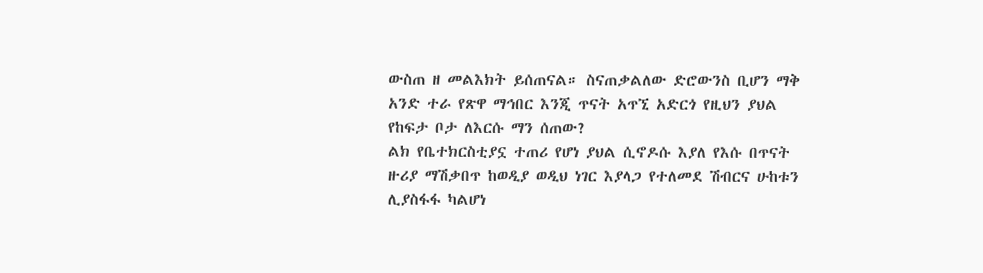ውስጠ ዘ መልእክት ይሰጠናል። ስናጠቃልለው ድሮውንስ ቢሆን ማቅ አንድ ተራ የጽዋ ማኅበር እንጂ ጥናት አጥኚ አድርጎ የዚህን ያህል የከፍታ ቦታ ለእርሱ ማን ሰጠው?
ልክ የቤተክርስቲያኗ ተጠሪ የሆነ ያህል ሲኖዶሱ እያለ የእሱ በጥናት ዙሪያ ማሽቃበጥ ከወዲያ ወዲህ ነገር እያላጋ የተለመደ ሽብርና ሁከቱን ሊያስፋፋ ካልሆነ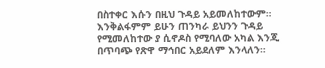በስተቀር እሱን በዚህ ጉዳይ አይመለከተውም። እንቅልፋምም ይሁን ጠንካራ ይህንን ጉዳይ የሚመለከተው ያ ሲኖዶስ የሚባለው አካል እንጂ በጥባጭ የጽዋ ማኅበር አይደለም እንላለን።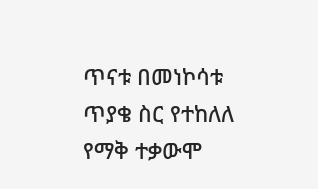ጥናቱ በመነኮሳቱ ጥያቄ ስር የተከለለ የማቅ ተቃውሞ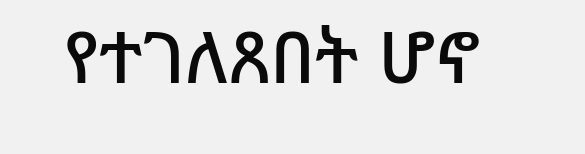የተገለጸበት ሆኖ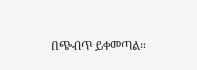በጭብጥ ይቀመጣል።